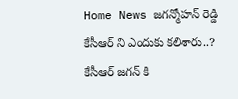Home News జగన్మోహన్ రెడ్డి కేసీఆర్ ని ఎందుకు కలిశారు..? కేసీఆర్ జగన్ కి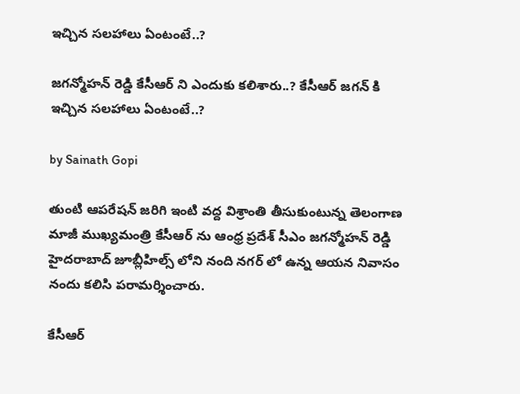ఇచ్చిన సలహాలు ఏంటంటే..?

జగన్మోహన్ రెడ్డి కేసీఆర్ ని ఎందుకు కలిశారు..? కేసీఆర్ జగన్ కి ఇచ్చిన సలహాలు ఏంటంటే..?

by Sainath Gopi

తుంటి ఆపరేషన్ జరిగి ఇంటి వద్ద విశ్రాంతి తీసుకుంటున్న తెలంగాణ మాజీ ముఖ్యమంత్రి కేసీఆర్ ను ఆంధ్ర ప్రదేశ్ సీఎం జగన్మోహన్ రెడ్డి హైదరాబాద్ జూబ్లీహిల్స్ లోని నంది నగర్ లో ఉన్న ఆయన నివాసం నందు కలిసి పరామర్శించారు.

కేసీఆర్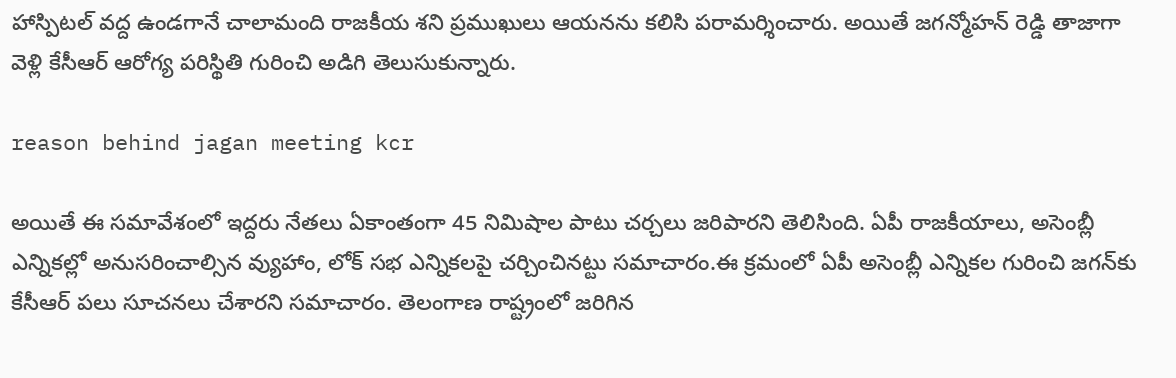హాస్పిటల్ వద్ద ఉండగానే చాలామంది రాజకీయ శని ప్రముఖులు ఆయనను కలిసి పరామర్శించారు. అయితే జగన్మోహన్ రెడ్డి తాజాగా వెళ్లి కేసీఆర్ ఆరోగ్య పరిస్థితి గురించి అడిగి తెలుసుకున్నారు.

reason behind jagan meeting kcr

అయితే ఈ సమావేశంలో ఇద్దరు నేతలు ఏకాంతంగా 45 నిమిషాల పాటు చర్చలు జరిపారని తెలిసింది. ఏపీ రాజకీయాలు, అసెంబ్లీ ఎన్నికల్లో అనుసరించాల్సిన వ్యుహాం, లోక్ సభ ఎన్నికలపై చర్చించినట్టు సమాచారం.ఈ క్రమంలో ఏపీ అసెంబ్లీ ఎన్నికల గురించి జగన్‌కు కేసీఆర్ పలు సూచనలు చేశారని సమాచారం. తెలంగాణ రాష్ట్రంలో జరిగిన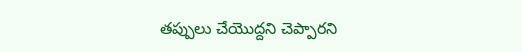తప్పులు చేయొద్దని చెప్పారని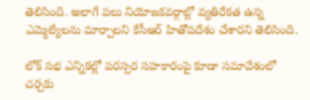తెలిసింది. అలాగే పలు నియోజకవర్గాల్లో వ్యతిరేకత ఉన్న ఎమ్మెల్యేలను మార్చాలని కేసీఆర్ హితోపదేశం చేశారని తెలిసింది.

లోక్ సభ ఎన్నికల్లో పరస్పర సహకారంపై కూడా సమావేశంలో చర్చకు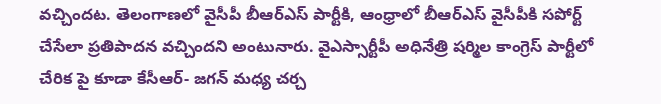వచ్చిందట. తెలంగాణలో వైసీపీ బీఆర్ఎస్ పార్టీకి, ఆంధ్రాలో బీఆర్ఎస్ వైసీపీకి సపోర్ట్ చేసేలా ప్రతిపాదన వచ్చిందని అంటునారు. వైఎస్సార్టీపీ అధినేత్రి షర్మిల కాంగ్రెస్ పార్టీలో చేరిక పై కూడా కేసీఆర్- జగన్ మధ్య చర్చ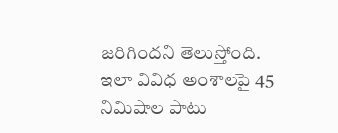జరిగిందని తెలుస్తోంది. ఇలా వివిధ అంశాలపై 45 నిమిషాల పాటు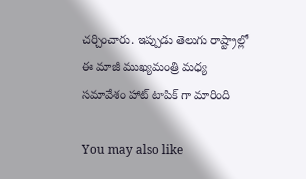చర్చించారు. ఇప్పుడు తెలుగు రాష్ట్రాల్లో ఈ మాజీ ముఖ్యమంత్రి మధ్య సమావేశం హాట్ టాపిక్ గా మారింది

You may also like